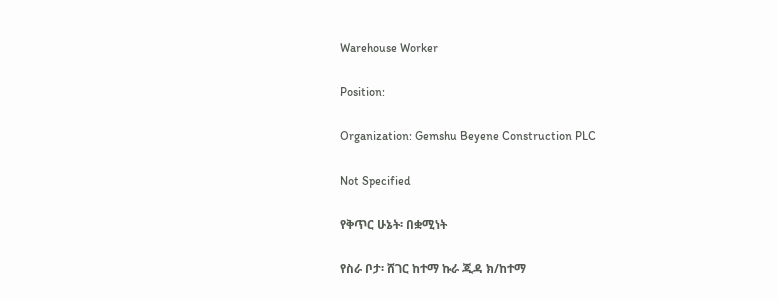Warehouse Worker

Position:

Organization: Gemshu Beyene Construction PLC

Not Specified

የቅጥር ሁኔት፡ በቋሚነት

የስራ ቦታ፡ ሸገር ከተማ ኩራ ጂዳ ክ/ከተማ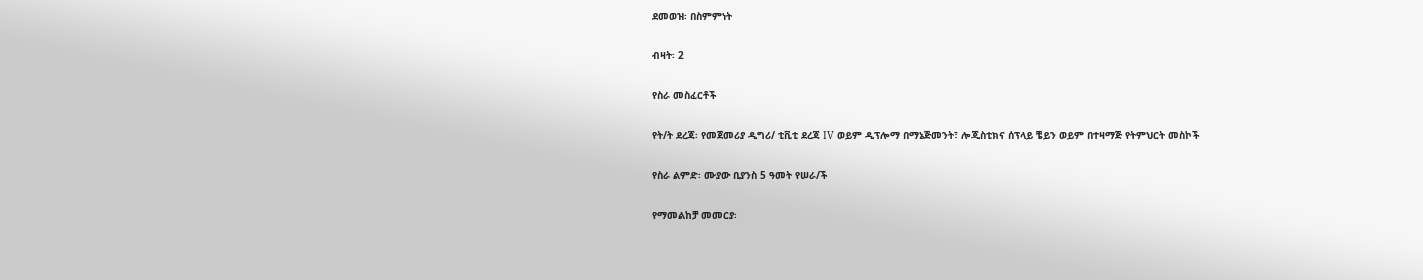ደመወዝ፡ በስምምነት

ብዛት፡ 2

የስራ መስፈርቶች

የት/ት ደረጃ፡ የመጀመሪያ ዲግሪ/ ቲቪቲ ደረጃ IV ወይም ዲፕሎማ በማኔጅመንት፣ ሎጂስቲክና ሰፕላይ ቼይን ወይም በተዛማጅ የትምህርት መስኮች

የስራ ልምድ፡ ሙያው ቢያንስ 5 ዓመት የሠራ/ች

የማመልከቻ መመርያ፡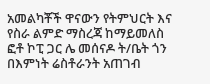አመልካቾች ዋናውን የትምህርት እና የስራ ልምድ ማስረጃ ከማይመለስ ፎቶ ኮፒ ጋር ሌ መሰናዶ ት/ቤት ጎን በእምነት ሬስቶራንት አጠገብ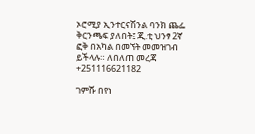ኦሮሚያ ኢንተርናሽንል ባንክ ጨፌ ቅርንጫፍ ያለበት፤ ጂ.ቲ ህንፃ 2ኛ ፎቅ በአካል በመኘት መመዝገብ ይችላሉ። ለበለጠ መረጃ +251116621182

ገምሹ በየነ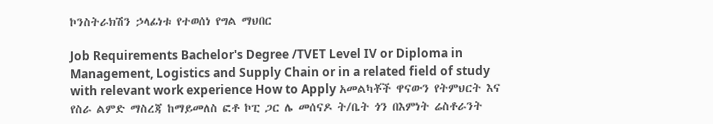ኮንስትራክሽን ኃላፊነቱ የተወሰነ የግል ማህበር

Job Requirements Bachelor's Degree /TVET Level IV or Diploma in Management, Logistics and Supply Chain or in a related field of study with relevant work experience How to Apply አመልካቾች ዋናውን የትምህርት እና የስራ ልምድ ማስረጃ ከማይመለስ ፎቶ ኮፒ ጋር ሌ መሰናዶ ት/ቤት ጎን በእምነት ሬስቶራንት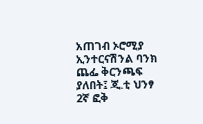አጠገብ ኦሮሚያ ኢንተርናሽንል ባንክ ጨፌ ቅርንጫፍ ያለበት፤ ጂ.ቲ ህንፃ 2ኛ ፎቅ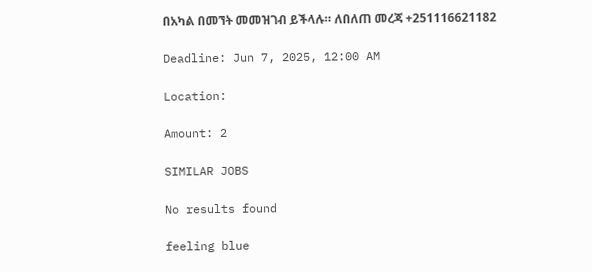በአካል በመኘት መመዝገብ ይችላሉ። ለበለጠ መረጃ +251116621182

Deadline: Jun 7, 2025, 12:00 AM

Location:

Amount: 2

SIMILAR JOBS

No results found

feeling blue